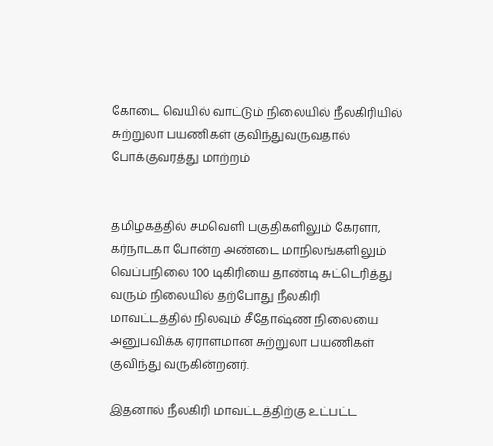கோடை வெயில் வாட்டும் நிலையில் நீலகிரியில் சுற்றுலா பயணிகள் குவிந்துவருவதால் போக்குவரத்து மாற்றம்


தமிழகத்தில் சமவெளி பகுதிகளிலும் கேரளா, கர்நாடகா போன்ற அண்டை மாநிலங்களிலும் வெப்பநிலை 100 டிகிரியை தாண்டி சுட்டெரித்து வரும் நிலையில் தற்போது நீலகிரி மாவட்டத்தில் நிலவும் சீதோஷ்ண நிலையை அனுபவிக்க ஏராளமான சுற்றுலா பயணிகள் குவிந்து வருகின்றனர்.

இதனால் நீலகிரி மாவட்டத்திற்கு உட்பட்ட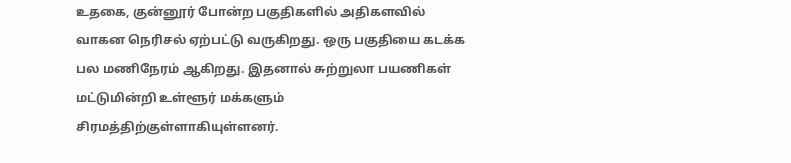உதகை, குன்னூர் போன்ற பகுதிகளில் அதிகளவில் வாகன நெரிசல் ஏற்பட்டு வருகிறது. ஒரு பகுதியை கடக்க பல மணிநேரம் ஆகிறது. இதனால் சுற்றுலா பயணிகள் மட்டுமின்றி உள்ளூர் மக்களும் சிரமத்திற்குள்ளாகியுள்ளனர்.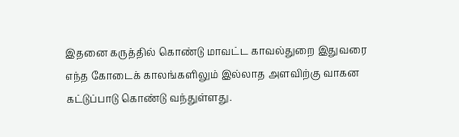இதனை கருத்தில் கொண்டு மாவட்ட காவல்துறை இதுவரை எந்த கோடைக் காலங்களிலும் இல்லாத அளவிற்கு வாகன கட்டுப்பாடு கொண்டு வந்துள்ளது.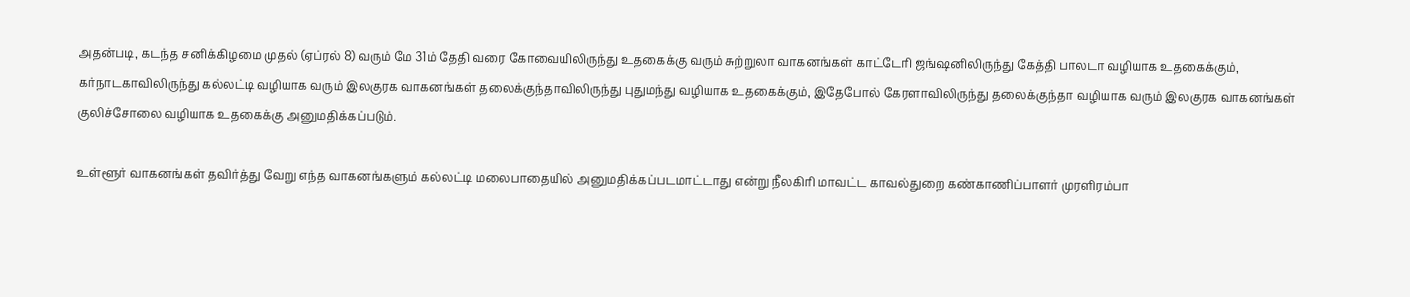அதன்படி, கடந்த சனிக்கிழமை முதல் (ஏப்ரல் 8) வரும் மே 31ம் தேதி வரை கோவையிலிருந்து உதகைக்கு வரும் சுற்றுலா வாகனங்கள் காட்டேரி ஜங்ஷனிலிருந்து கேத்தி பாலடா வழியாக உதகைக்கும், கர்நாடகாவிலிருந்து கல்லட்டி வழியாக வரும் இலகுரக வாகனங்கள் தலைக்குந்தாவிலிருந்து புதுமந்து வழியாக உதகைக்கும், இதேபோல் கேரளாவிலிருந்து தலைக்குந்தா வழியாக வரும் இலகுரக வாகனங்கள் குலிச்சோலை வழியாக உதகைக்கு அனுமதிக்கப்படும்.

உள்ளூர் வாகனங்கள் தவிர்த்து வேறு எந்த வாகனங்களும் கல்லட்டி மலைபாதையில் அனுமதிக்கப்படமாட்டாது என்று நீலகிரி மாவட்ட காவல்துறை கண்காணிப்பாளர் முரளிரம்பா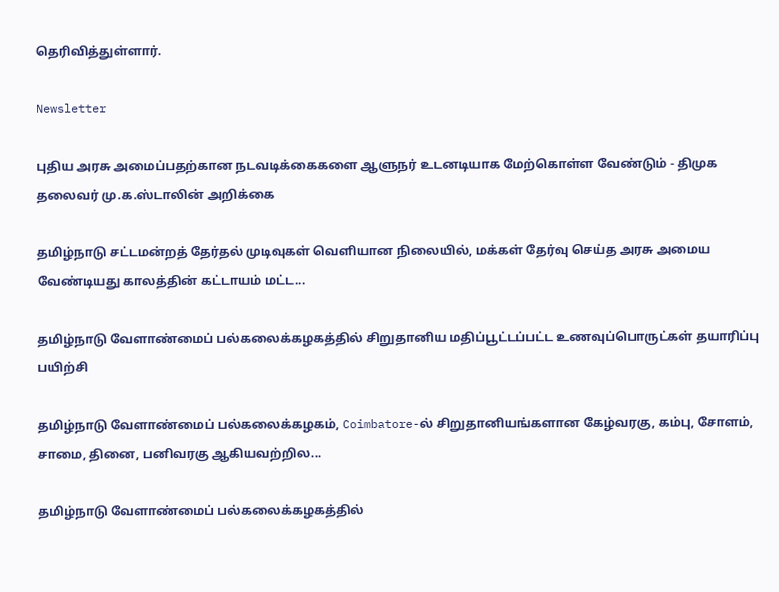தெரிவித்துள்ளார்.

Newsletter

புதிய அரசு அமைப்பதற்கான நடவடிக்கைகளை ஆளுநர் உடனடியாக மேற்கொள்ள வேண்டும் - திமுக தலைவர் மு.க.ஸ்டாலின் அறிக்கை

தமிழ்நாடு சட்டமன்றத் தேர்தல் முடிவுகள் வெளியான நிலையில், மக்கள் தேர்வு செய்த அரசு அமைய வேண்டியது காலத்தின் கட்டாயம் மட்ட...

தமிழ்நாடு வேளாண்மைப் பல்கலைக்கழகத்தில் சிறுதானிய மதிப்பூட்டப்பட்ட உணவுப்பொருட்கள் தயாரிப்பு பயிற்சி

தமிழ்நாடு வேளாண்மைப் பல்கலைக்கழகம், Coimbatore-ல் சிறுதானியங்களான கேழ்வரகு, கம்பு, சோளம், சாமை, தினை, பனிவரகு ஆகியவற்றில...

தமிழ்நாடு வேளாண்மைப் பல்கலைக்கழகத்தில்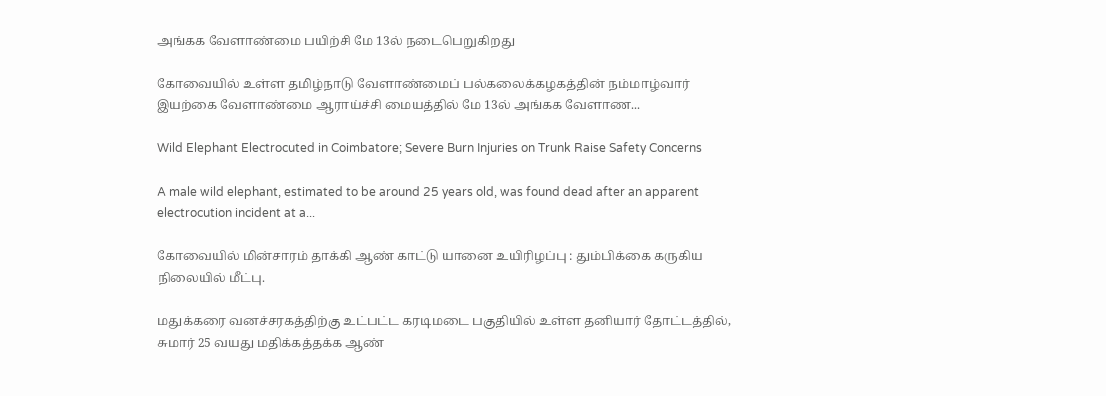அங்கக வேளாண்மை பயிற்சி மே 13ல் நடைபெறுகிறது

கோவையில் உள்ள தமிழ்நாடு வேளாண்மைப் பல்கலைக்கழகத்தின் நம்மாழ்வார் இயற்கை வேளாண்மை ஆராய்ச்சி மையத்தில் மே 13ல் அங்கக வேளாண...

Wild Elephant Electrocuted in Coimbatore; Severe Burn Injuries on Trunk Raise Safety Concerns

A male wild elephant, estimated to be around 25 years old, was found dead after an apparent electrocution incident at a...

கோவையில் மின்சாரம் தாக்கி ஆண் காட்டு யானை உயிரிழப்பு : தும்பிக்கை கருகிய நிலையில் மீட்பு.

மதுக்கரை வனச்சரகத்திற்கு உட்பட்ட கரடிமடை பகுதியில் உள்ள தனியார் தோட்டத்தில், சுமார் 25 வயது மதிக்கத்தக்க ஆண்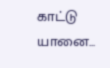காட்டு யானை...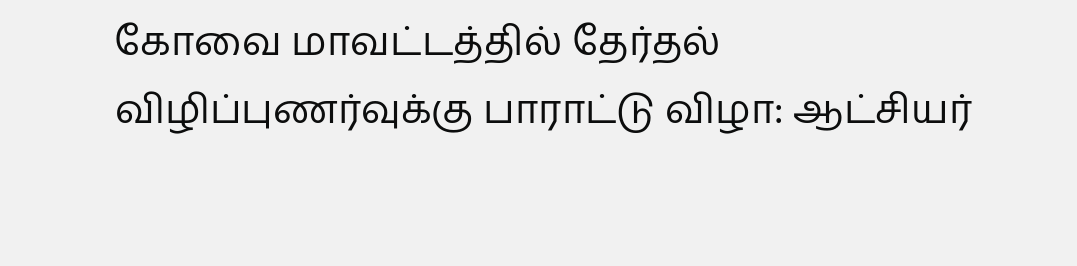கோவை மாவட்டத்தில் தேர்தல் விழிப்புணர்வுக்கு பாராட்டு விழா: ஆட்சியர்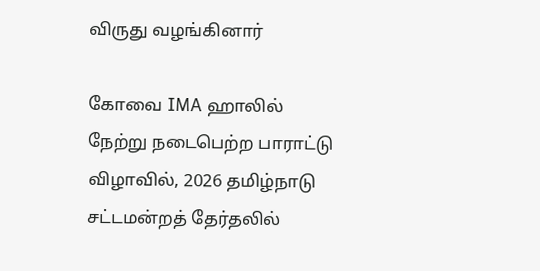விருது வழங்கினார்

கோவை IMA ஹாலில் நேற்று நடைபெற்ற பாராட்டு விழாவில், 2026 தமிழ்நாடு சட்டமன்றத் தேர்தலில்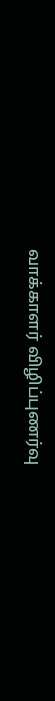வாக்காளர் விழிப்புணர்வு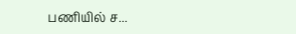பணியில் ச...